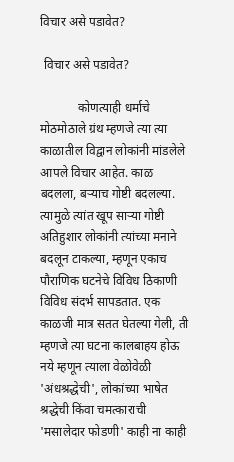विचार असे पडावेत?

 विचार असे पडावेत?

            कोणत्याही धर्माचे मोठमोठाले ग्रंथ म्हणजे त्या त्या काळातील विद्वान लोकांनी मांडलेले आपले विचार आहेत. काळ बदलला, बऱ्याच गोष्टी बदलल्या. त्यामुळे त्यांत खूप साऱ्या गोष्टी अतिहुशार लोकांनी त्यांच्या मनाने बदलून टाकल्या, म्हणून एकाच पौराणिक घटनेचे विविध ठिकाणी विविध संदर्भ सापडतात. एक काळजी मात्र सतत घेतल्या गेली, ती म्हणजे त्या घटना कालबाहय होऊ नये म्हणून त्याला वेळोवेळी 'अंधश्रद्धेची', लोकांच्या भाषेत श्रद्धेची किंवा चमत्काराची 'मसालेदार फोडणी' काही ना काही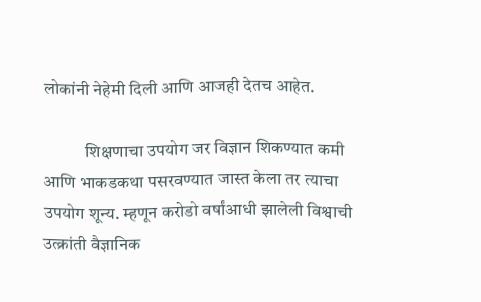लोकांनी नेहेमी दिली आणि आजही देतच आहेत.

            शिक्षणाचा उपयोग जर विज्ञान शिकण्यात कमी आणि भाकडकथा पसरवण्यात जास्त केला तर त्याचा उपयोग शून्य. म्हणून करोडो वर्षांआधी झालेली विश्वाची उत्क्रांती वैज्ञानिक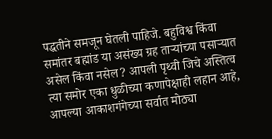पद्धतीने समजून घेतली पाहिजे. बहुविश्व किंवा समांतर बह्मांड या असंख्य ग्रह ताऱ्यांच्या पसाऱ्यात असेल किंवा नसेल? आपली पृथ्वी जिचे अस्तित्व त्या समोर एका धुळीच्या कणापेक्षाही लहान आहे, आपल्या आकाशगंगेच्या सर्वात मोठ्या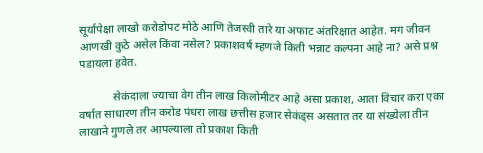सूर्यापेक्षा लाखो करोडोपट मोठे आणि तेजस्वी तारे या अफाट अंतरिक्षात आहेत. मग जीवन आणखी कुठे असेल किंवा नसेल? प्रकाशवर्ष म्हणजे किती भन्नाट कल्पना आहे ना? असे प्रश्न पडायला हवेत.

            सेकंदाला ज्याचा वेग तीन लाख किलोमीटर आहे असा प्रकाश, आता विचार करा एका वर्षात साधारण तीन करोड पंधरा लाख छत्तीस हजार सेकंड्स असतात तर या संख्येला तीन लाखाने गुणले तर आपल्याला तो प्रकाश किती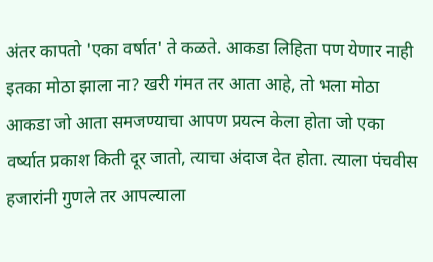अंतर कापतो 'एका वर्षात' ते कळते. आकडा लिहिता पण येणार नाही इतका मोठा झाला ना? खरी गंमत तर आता आहे, तो भला मोठा आकडा जो आता समजण्याचा आपण प्रयत्न केला होता जो एका वर्ष्यात प्रकाश किती दूर जातो, त्याचा अंदाज देत होता. त्याला पंचवीस हजारांनी गुणले तर आपल्याला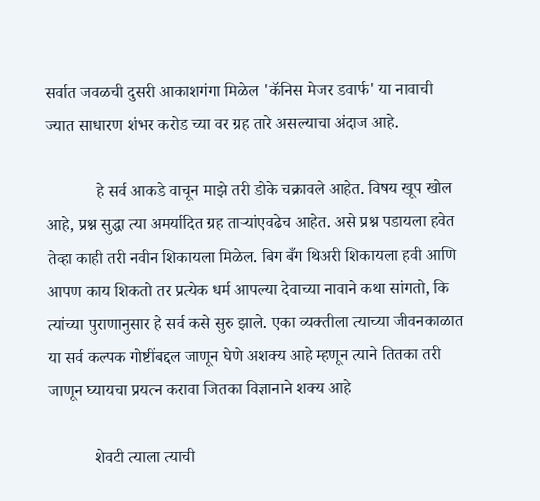सर्वात जवळची दुसरी आकाशगंगा मिळेल 'कॅनिस मेजर डवार्फ' या नावाची ज्यात साधारण शंभर करोड च्या वर ग्रह तारे असल्याचा अंदाज आहे.

            हे सर्व आकडे वाचून माझे तरी डोके चक्रावले आहेत. विषय खूप खोल आहे, प्रश्न सुद्धा त्या अमर्यादित ग्रह ताऱ्यांएवढेच आहेत. असे प्रश्न पडायला हवेत तेव्हा काही तरी नवीन शिकायला मिळेल. बिग बँग थिअरी शिकायला हवी आणि आपण काय शिकतो तर प्रत्येक धर्म आपल्या देवाच्या नावाने कथा सांगतो, कि त्यांच्या पुराणानुसार हे सर्व कसे सुरु झाले. एका व्यक्तीला त्याच्या जीवनकाळात या सर्व कल्पक गोष्टींबद्दल जाणून घेणे अशक्य आहे म्हणून त्याने तितका तरी जाणून घ्यायचा प्रयत्न करावा जितका विज्ञानाने शक्य आहे

           शेवटी त्याला त्याची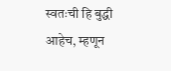स्वतःची हि बुद्धी आहेच, म्हणून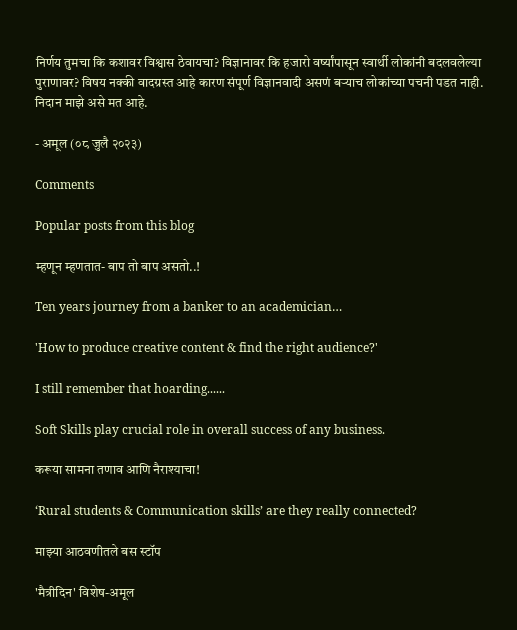निर्णय तुमचा कि कशावर विश्वास ठेवायचा? विज्ञानावर कि हजारो वर्ष्यांपासून स्वार्थी लोकांनी बदलवलेल्या पुराणावर? विषय नक्की वादग्रस्त आहे कारण संपूर्ण विज्ञानवादी असणं बऱ्याच लोकांच्या पचनी पडत नाही. निदान माझे असे मत आहे.

- अमूल (०८ जुलै २०२३)

Comments

Popular posts from this blog

म्हणून म्हणतात- बाप तो बाप असतो..!

Ten years journey from a banker to an academician…

'How to produce creative content & find the right audience?'

I still remember that hoarding......

Soft Skills play crucial role in overall success of any business.

करूया सामना तणाव आणि नैराश्याचा!

‘Rural students & Communication skills’ are they really connected?

माझ्या आठवणीतले बस स्टॉप

'मैत्रीदिन' विशेष-अमूल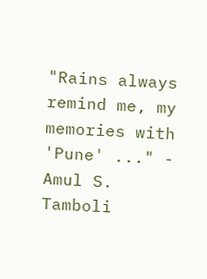"Rains always remind me, my memories with 'Pune' ..." - Amul S. Tamboli